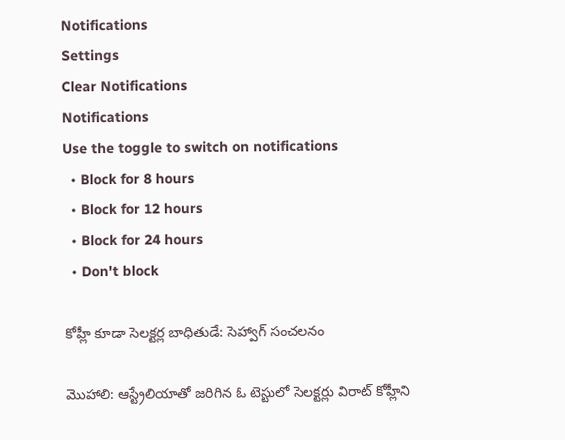Notifications
Settings
Clear Notifications
Notifications
Use the toggle to switch on notifications
  • Block for 8 hours
  • Block for 12 hours
  • Block for 24 hours
  • Don't block

కోహ్లీ కూడా సెలక్టర్ల బాధితుడే: సెహ్వాగ్ సంచలనం

మొహాలి: ఆస్ట్రేలియాతో జరిగిన ఓ టెస్టులో సెలక్టర్లు విరాట్ కోహ్లీని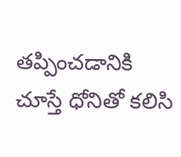తప్పించడానికి చూస్తే ధోనితో కలిసి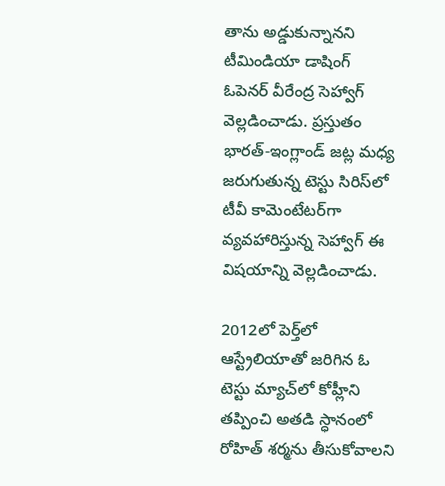తాను అడ్డుకున్నానని టీమిండియా డాషింగ్ ఓపెనర్ వీరేంద్ర సెహ్వాగ్ వెల్లడించాడు. ప్రస్తుతం భారత్-ఇంగ్లాండ్ జట్ల మధ్య జరుగుతున్న టెస్టు సిరిస్‌లో టీవీ కామెంటేటర్‌గా వ్యవహారిస్తున్న సెహ్వాగ్ ఈ విషయాన్ని వెల్లడించాడు.

2012లో పెర్త్‌లో ఆస్ట్రేలియాతో జరిగిన ఓ టెస్టు మ్యాచ్‌లో కోహ్లీని తప్పించి అతడి స్ధానంలో రోహిత్ శర్మను తీసుకోవాలని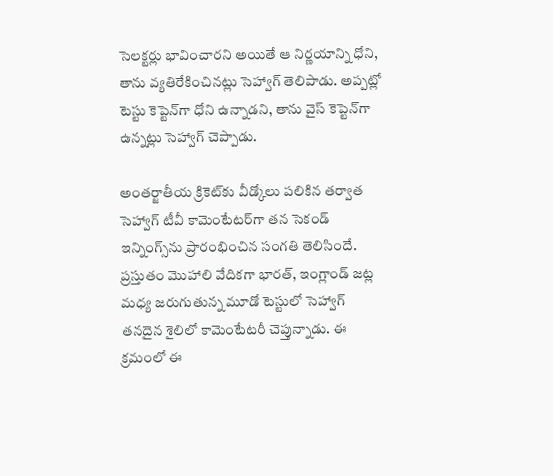సెలక్టర్లు భావించారని అయితే ఆ నిర్ణయాన్ని ధోని, తాను వ్యతిరేకించినట్లు సెహ్వాగ్ తెలిపాడు. అప్పట్లో టెస్టు కెప్టెన్‌గా ధోని ఉన్నాడని, తాను వైస్ కెప్టెన్‌గా ఉన్నట్లు సెహ్వాగ్ చెప్పాడు.

అంతర్జాతీయ క్రికెట్‌కు వీడ్కోలు పలికిన తర్వాత సెహ్వాగ్ టీవీ కామెంటేటర్‌గా తన సెకండ్ ఇన్నింగ్స్‌ను ప్రారంభించిన సంగతి తెలిసిందే. ప్రస్తుతం మొహాలి వేదికగా భారత్, ఇంగ్లాండ్ జట్ల మధ్య జరుగుతున్న మూడో టెస్టులో సెహ్వాగ్ తనదైన శైలిలో కామెంటేటరీ చెప్తున్నాడు. ఈ క్రమంలో ఈ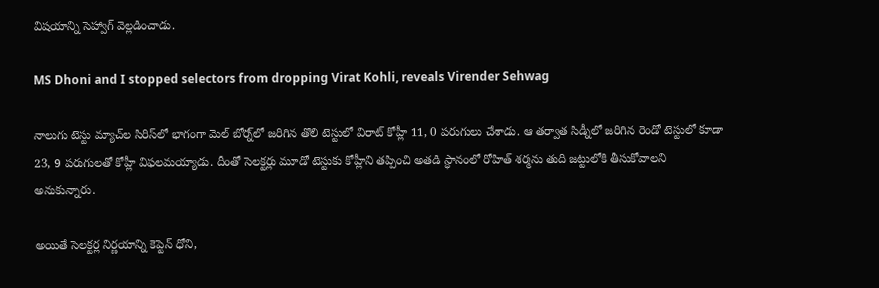విషయాన్ని సెహ్వాగ్ వెల్లడించాడు.

MS Dhoni and I stopped selectors from dropping Virat Kohli, reveals Virender Sehwag

నాలుగు టెస్టు మ్యాచ్‌ల సిరిస్‌లో భాగంగా మెల్ బోర్న్‌లో జరిగిన తొలి టెస్టులో విరాట్ కోహ్లీ 11, 0 పరుగులు చేశాడు. ఆ తర్వాత సిడ్నీలో జరిగిన రెండో టెస్టులో కూడా 23, 9 పరుగులతో కోహ్లీ విఫలమయ్యాడు. దీంతో సెలక్టర్లు మూడో టెస్టుకు కోహ్లీని తప్పించి అతడి స్ధానంలో రోహిత్ శర్మను తుది జట్టులోకి తీసుకోవాలని అనుకున్నారు.

అయితే సెలక్టర్ల నిర్ణయాన్ని కెప్టెన్ ధోని,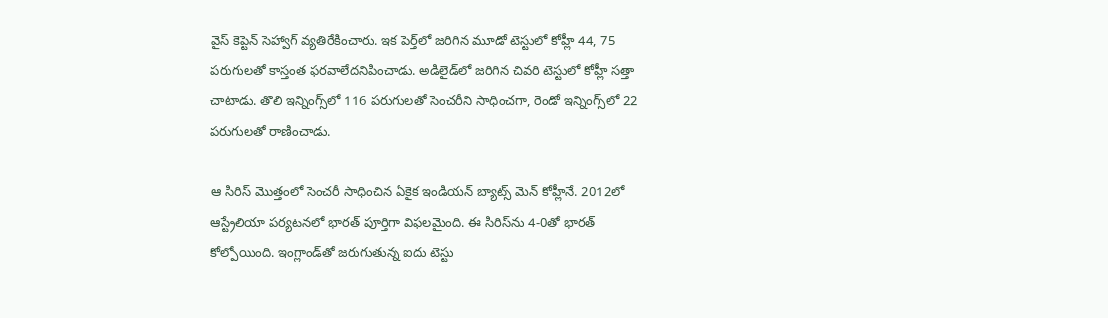వైస్ కెప్టెన్ సెహ్వాగ్ వ్యతిరేకించారు. ఇక పెర్త్‌లో జరిగిన మూడో టెస్టులో కోహ్లీ 44, 75 పరుగులతో కాస్తంత ఫరవాలేదనిపించాడు. అడిలైడ్‌లో జరిగిన చివరి టెస్టులో కోహ్లీ సత్తా చాటాడు. తొలి ఇన్నింగ్స్‌లో 116 పరుగులతో సెంచరీని సాధించగా, రెండో ఇన్నింగ్స్‌లో 22 పరుగులతో రాణించాడు.

ఆ సిరిస్ మొత్తంలో సెంచరీ సాధించిన ఏకైక ఇండియన్ బ్యాట్స్ మెన్ కోహ్లీనే. 2012లో ఆస్ట్రేలియా పర్యటనలో భారత్ పూర్తిగా విఫలమైంది. ఈ సిరిస్‌ను 4-0తో భారత్ కోల్పోయింది. ఇంగ్లాండ్‌తో జరుగుతున్న ఐదు టెస్టు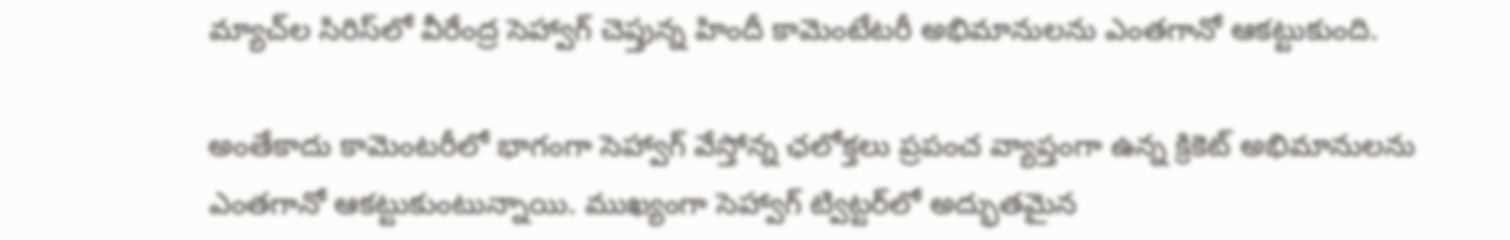మ్యాచ్‌ల సిరిస్‌లో వీరేంద్ర సెహ్వాగ్ చెప్తున్న హిందీ కామెంటేటరీ అభిమానులను ఎంతగానో ఆకట్టుకుంది.

అంతేకాదు కామెంటరీలో భాగంగా సెహ్వాగ్ వేస్తోన్న ఛలోక్తలు ప్రపంచ వ్యాప్తంగా ఉన్న క్రికెట్ అభిమానులను ఎంతగానో ఆకట్టుకుంటున్నాయి. ముఖ్యంగా సెహ్వాగ్ ట్విట్టర్‌లో అద్భుతమైన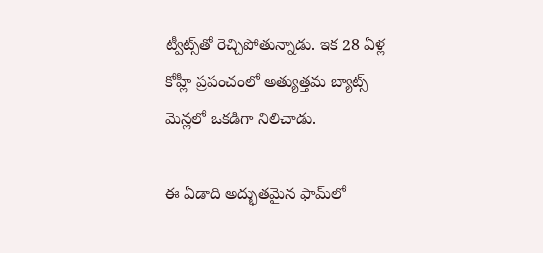ట్వీట్స్‌తో రెచ్చిపోతున్నాడు. ఇక 28 ఏళ్ల కోహ్లీ ప్రపంచంలో అత్యుత్తమ బ్యాట్స్ మెన్లలో ఒకడిగా నిలిచాడు.

ఈ ఏడాది అద్భుతమైన ఫామ్‌లో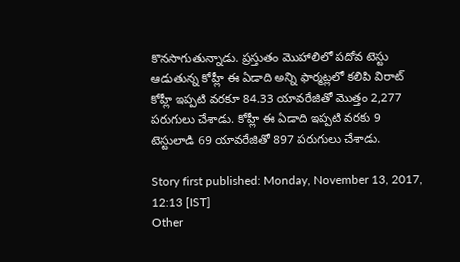కొనసాగుతున్నాడు. ప్రస్తుతం మొహాలిలో పదోవ టెస్టు ఆడుతున్న కోహ్లీ ఈ ఏడాది అన్ని ఫార్మట్లలో కలిపి విరాట్ కోహ్లీ ఇప్పటి వరకూ 84.33 యావరేజితో మొత్తం 2,277 పరుగులు చేశాడు. కోహ్లీ ఈ ఏడాది ఇప్పటి వరకు 9 టెస్టులాడి 69 యావరేజితో 897 పరుగులు చేశాడు.

Story first published: Monday, November 13, 2017, 12:13 [IST]
Other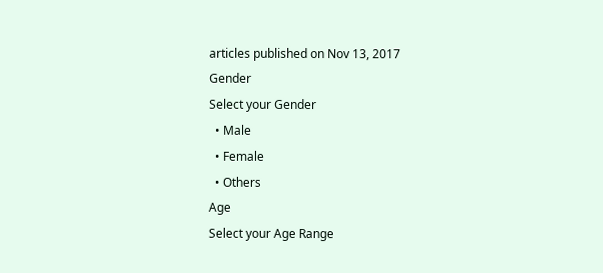articles published on Nov 13, 2017
Gender
Select your Gender
  • Male
  • Female
  • Others
Age
Select your Age Range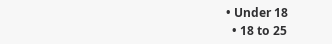• Under 18
  • 18 to 25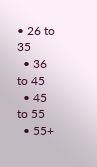• 26 to 35
  • 36 to 45
  • 45 to 55
  • 55+